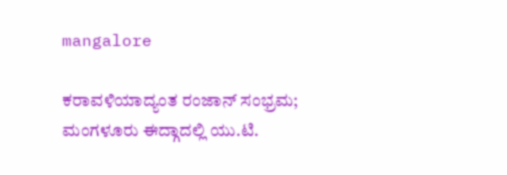mangalore

ಕರಾವಳಿಯಾದ್ಯಂತ ರಂಜಾನ್ ಸಂಭ್ರಮ; ಮಂಗಳೂರು ಈದ್ಗಾದಲ್ಲಿ ಯು.ಟಿ.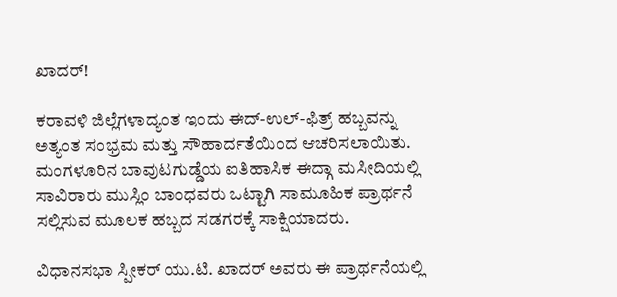ಖಾದರ್!

ಕರಾವಳಿ ಜಿಲ್ಲೆಗಳಾದ್ಯಂತ ಇಂದು ಈದ್-ಉಲ್-ಫಿತ್ರ್ ಹಬ್ಬವನ್ನು ಅತ್ಯಂತ ಸಂಭ್ರಮ ಮತ್ತು ಸೌಹಾರ್ದತೆಯಿಂದ ಆಚರಿಸಲಾಯಿತು. ಮಂಗಳೂರಿನ ಬಾವುಟಗುಡ್ಡೆಯ ಐತಿಹಾಸಿಕ ಈದ್ಗಾ ಮಸೀದಿಯಲ್ಲಿ ಸಾವಿರಾರು ಮುಸ್ಲಿಂ ಬಾಂಧವರು ಒಟ್ಟಾಗಿ ಸಾಮೂಹಿಕ ಪ್ರಾರ್ಥನೆ ಸಲ್ಲಿಸುವ ಮೂಲಕ ಹಬ್ಬದ ಸಡಗರಕ್ಕೆ ಸಾಕ್ಷಿಯಾದರು.

ವಿಧಾನಸಭಾ ಸ್ಪೀಕರ್ ಯು.ಟಿ. ಖಾದರ್ ಅವರು ಈ ಪ್ರಾರ್ಥನೆಯಲ್ಲಿ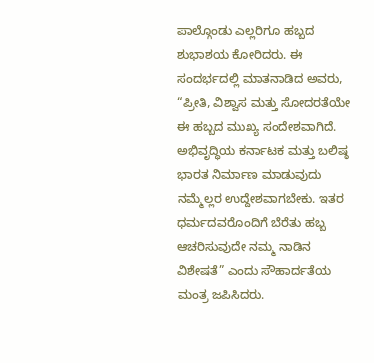ಪಾಲ್ಗೊಂಡು ಎಲ್ಲರಿಗೂ ಹಬ್ಬದ ಶುಭಾಶಯ ಕೋರಿದರು. ಈ ಸಂದರ್ಭದಲ್ಲಿ ಮಾತನಾಡಿದ ಅವರು, “ಪ್ರೀತಿ, ವಿಶ್ವಾಸ ಮತ್ತು ಸೋದರತೆಯೇ ಈ ಹಬ್ಬದ ಮುಖ್ಯ ಸಂದೇಶವಾಗಿದೆ. ಅಭಿವೃದ್ಧಿಯ ಕರ್ನಾಟಕ ಮತ್ತು ಬಲಿಷ್ಠ ಭಾರತ ನಿರ್ಮಾಣ ಮಾಡುವುದು ನಮ್ಮೆಲ್ಲರ ಉದ್ದೇಶವಾಗಬೇಕು. ಇತರ ಧರ್ಮದವರೊಂದಿಗೆ ಬೆರೆತು ಹಬ್ಬ ಆಚರಿಸುವುದೇ ನಮ್ಮ ನಾಡಿನ ವಿಶೇಷತೆ” ಎಂದು ಸೌಹಾರ್ದತೆಯ ಮಂತ್ರ ಜಪಿಸಿದರು.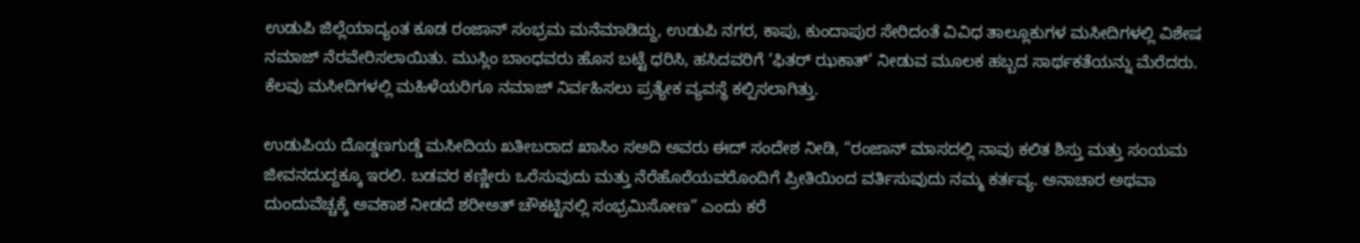ಉಡುಪಿ ಜಿಲ್ಲೆಯಾದ್ಯಂತ ಕೂಡ ರಂಜಾನ್ ಸಂಭ್ರಮ ಮನೆಮಾಡಿದ್ದು, ಉಡುಪಿ ನಗರ, ಕಾಪು, ಕುಂದಾಪುರ ಸೇರಿದಂತೆ ವಿವಿಧ ತಾಲ್ಲೂಕುಗಳ ಮಸೀದಿಗಳಲ್ಲಿ ವಿಶೇಷ ನಮಾಜ್ ನೆರವೇರಿಸಲಾಯಿತು. ಮುಸ್ಲಿಂ ಬಾಂಧವರು ಹೊಸ ಬಟ್ಟೆ ಧರಿಸಿ, ಹಸಿದವರಿಗೆ ‘ಫಿತರ್ ಝಕಾತ್’ ನೀಡುವ ಮೂಲಕ ಹಬ್ಬದ ಸಾರ್ಥಕತೆಯನ್ನು ಮೆರೆದರು. ಕೆಲವು ಮಸೀದಿಗಳಲ್ಲಿ ಮಹಿಳೆಯರಿಗೂ ನಮಾಜ್ ನಿರ್ವಹಿಸಲು ಪ್ರತ್ಯೇಕ ವ್ಯವಸ್ಥೆ ಕಲ್ಪಿಸಲಾಗಿತ್ತು.

ಉಡುಪಿಯ ದೊಡ್ಡಣಗುಡ್ಡೆ ಮಸೀದಿಯ ಖತೀಬರಾದ ಖಾಸಿಂ ಸಅದಿ ಅವರು ಈದ್ ಸಂದೇಶ ನೀಡಿ, “ರಂಜಾನ್ ಮಾಸದಲ್ಲಿ ನಾವು ಕಲಿತ ಶಿಸ್ತು ಮತ್ತು ಸಂಯಮ ಜೀವನದುದ್ದಕ್ಕೂ ಇರಲಿ. ಬಡವರ ಕಣ್ಣೀರು ಒರೆಸುವುದು ಮತ್ತು ನೆರೆಹೊರೆಯವರೊಂದಿಗೆ ಪ್ರೀತಿಯಿಂದ ವರ್ತಿಸುವುದು ನಮ್ಮ ಕರ್ತವ್ಯ. ಅನಾಚಾರ ಅಥವಾ ದುಂದುವೆಚ್ಚಕ್ಕೆ ಅವಕಾಶ ನೀಡದೆ ಶರೀಅತ್ ಚೌಕಟ್ಟಿನಲ್ಲಿ ಸಂಭ್ರಮಿಸೋಣ” ಎಂದು ಕರೆ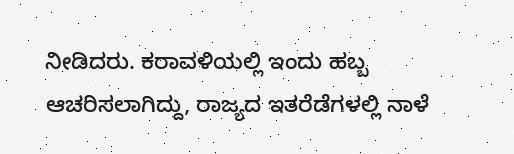ನೀಡಿದರು. ಕರಾವಳಿಯಲ್ಲಿ ಇಂದು ಹಬ್ಬ ಆಚರಿಸಲಾಗಿದ್ದು, ರಾಜ್ಯದ ಇತರೆಡೆಗಳಲ್ಲಿ ನಾಳೆ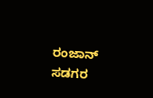ರಂಜಾನ್ ಸಡಗರ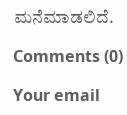ಮನೆಮಾಡಲಿದೆ.

Comments (0)

Your email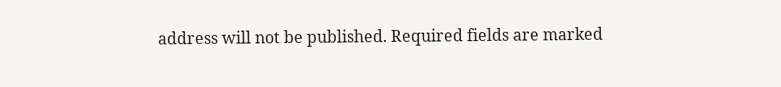address will not be published. Required fields are marked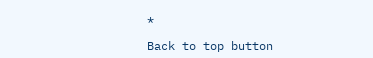*

Back to top button